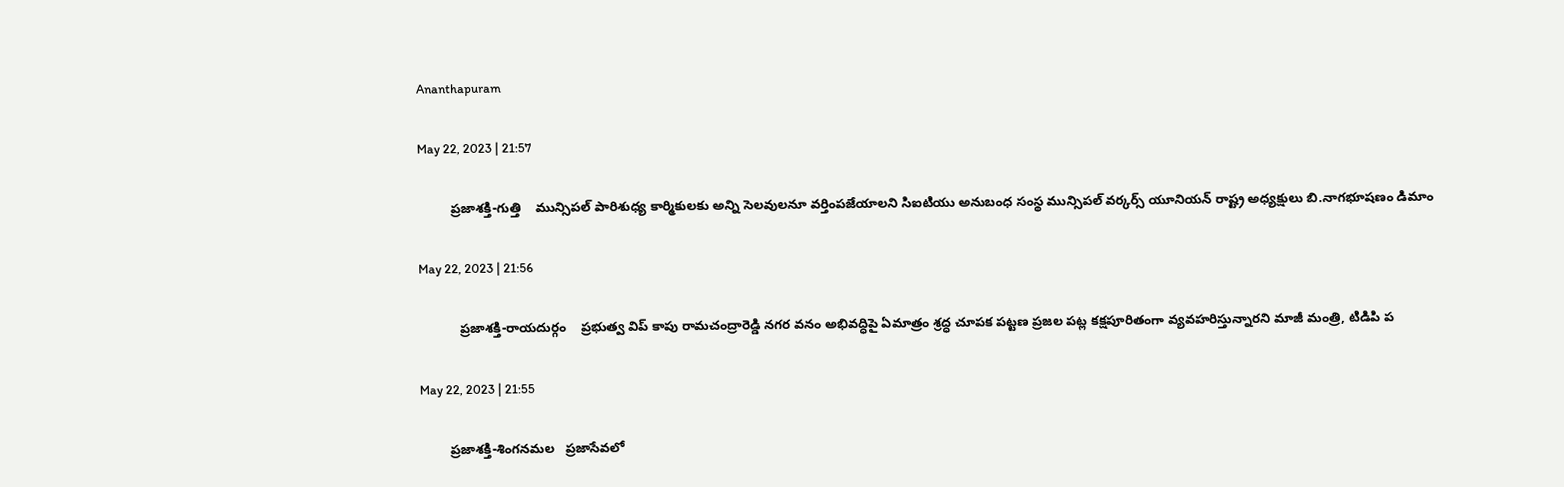Ananthapuram

May 22, 2023 | 21:57

         ప్రజాశక్తి-గుత్తి    మున్సిపల్‌ పారిశుధ్య కార్మికులకు అన్ని సెలవులనూ వర్తింపజేయాలని సిఐటియు అనుబంధ సంస్థ మున్సిపల్‌ వర్కర్స్‌ యూనియన్‌ రాష్ట్ర అధ్యక్షులు బి.నాగభూషణం డిమాం

May 22, 2023 | 21:56

           ప్రజాశక్తి-రాయదుర్గం    ప్రభుత్వ విప్‌ కాపు రామచంద్రారెడ్డి నగర వనం అభివద్ధిపై ఏమాత్రం శ్రద్ధ చూపక పట్టణ ప్రజల పట్ల కక్షపూరితంగా వ్యవహరిస్తున్నారని మాజీ మంత్రి, టిడిపి ప

May 22, 2023 | 21:55

        ప్రజాశక్తి-శింగనమల   ప్రజాసేవలో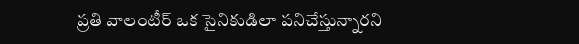ప్రతి వాలంటీర్‌ ఒక సైనికుడిలా పనిచేస్తున్నారని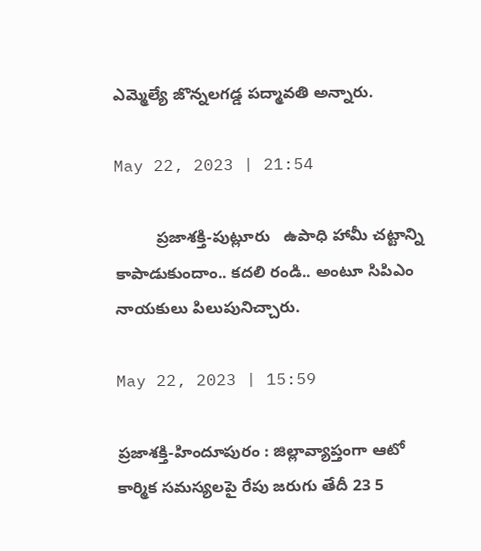ఎమ్మెల్యే జొన్నలగడ్డ పద్మావతి అన్నారు.

May 22, 2023 | 21:54

         ప్రజాశక్తి-పుట్లూరు   ఉపాధి హామీ చట్టాన్ని కాపాడుకుందాం.. కదలి రండి.. అంటూ సిపిఎం నాయకులు పిలుపునిచ్చారు.

May 22, 2023 | 15:59

ప్రజాశక్తి-హిందూపురం : జిల్లావ్యాప్తంగా ఆటో కార్మిక సమస్యలపై రేపు జరుగు తేదీ 23 5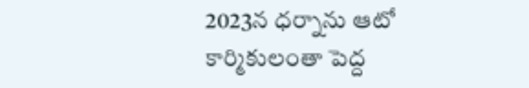2023న ధర్నాను ఆటో కార్మికులంతా పెద్ద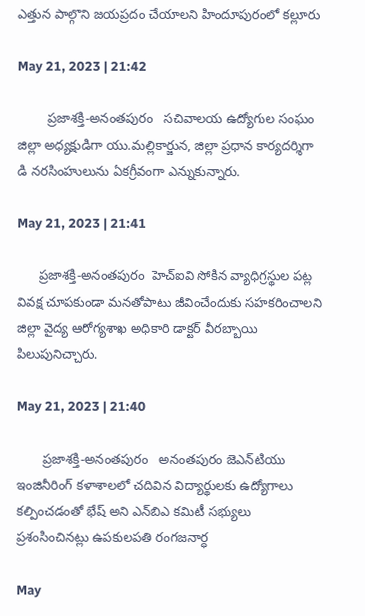ఎత్తున పాల్గొని జయప్రదం చేయాలని హిందూపురంలో కల్లూరు

May 21, 2023 | 21:42

        ప్రజాశక్తి-అనంతపురం   సచివాలయ ఉద్యోగుల సంఘం జిల్లా అధ్యక్షుడిగా యు.మల్లికార్జున, జిల్లా ప్రధాన కార్యదర్శిగా డి నరసింహులును ఏకగ్రీవంగా ఎన్నుకున్నారు.

May 21, 2023 | 21:41

      ప్రజాశక్తి-అనంతపురం  హెచ్‌ఐవి సోకిన వ్యాధిగ్రస్థుల పట్ల వివక్ష చూపకుండా మనతోపాటు జీవించేందుకు సహకరించాలని జిల్లా వైద్య ఆరోగ్యశాఖ అధికారి డాక్టర్‌ వీరబ్బాయి పిలుపునిచ్చారు.

May 21, 2023 | 21:40

       ప్రజాశక్తి-అనంతపురం   అనంతపురం జెఎన్‌టియు ఇంజినీరింగ్‌ కళాశాలలో చదివిన విద్యార్థులకు ఉద్యోగాలు కల్పించడంతో భేష్‌ అని ఎన్‌బిఎ కమిటీ సభ్యులు ప్రశంసించినట్లు ఉపకులపతి రంగజనార్ధ

May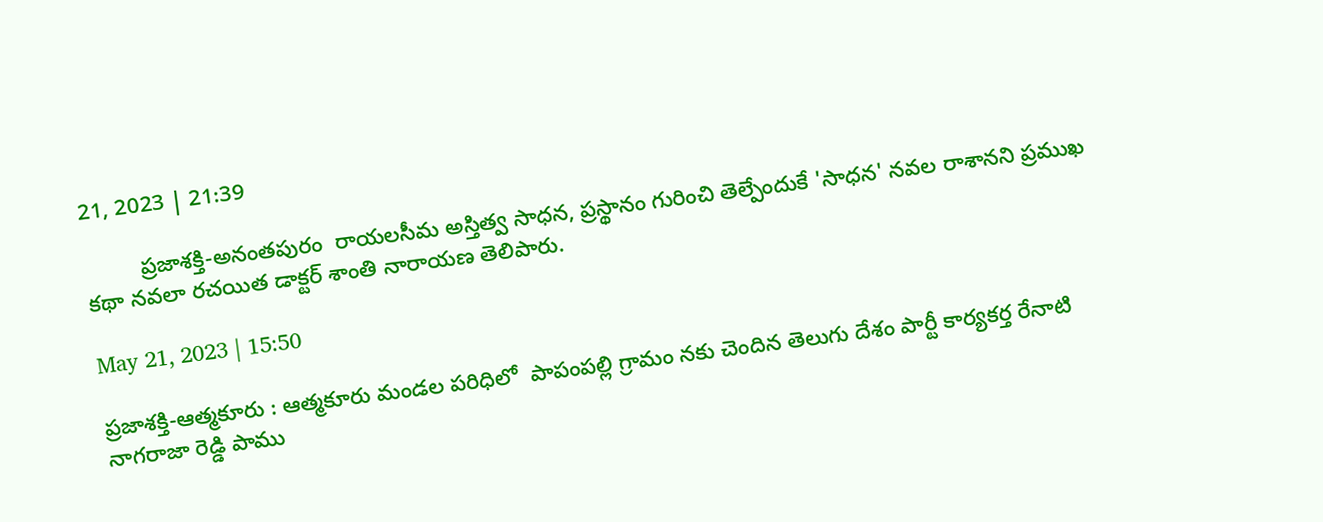21, 2023 | 21:39

         ప్రజాశక్తి-అనంతపురం  రాయలసీమ అస్తిత్వ సాధన, ప్రస్థానం గురించి తెల్పేందుకే 'సాధన' నవల రాశానని ప్రముఖ కథా నవలా రచయిత డాక్టర్‌ శాంతి నారాయణ తెలిపారు.

May 21, 2023 | 15:50

ప్రజాశక్తి-ఆత్మకూరు : ఆత్మకూరు మండల పరిధిలో  పాపంపల్లి గ్రామం నకు చెందిన తెలుగు దేశం పార్టీ కార్యకర్త రేనాటి నాగరాజా రెడ్డి పాము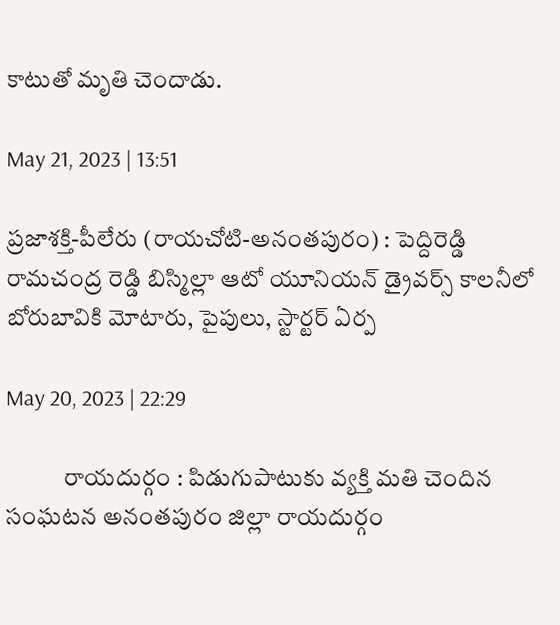కాటుతో మృతి చెందాడు.

May 21, 2023 | 13:51

ప్రజాశక్తి-పీలేరు (రాయచోటి-అనంతపురం) : పెద్దిరెడ్డి రామచంద్ర రెడ్డి బిస్మిల్లా ఆటో యూనియన్‌ డ్రైవర్స్‌ కాలనీలో బోరుబావికి మోటారు, పైపులు, స్టార్టర్‌ ఏర్ప

May 20, 2023 | 22:29

            రాయదుర్గం : పిడుగుపాటుకు వ్యక్తి మతి చెందిన సంఘటన అనంతపురం జిల్లా రాయదుర్గం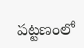పట్టణంలో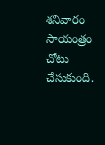శనివారం సాయంత్రం చోటు చేసుకుంది.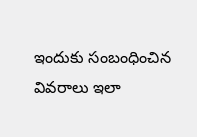ఇందుకు సంబంధించిన వివరాలు ఇలా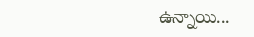ఉన్నాయి...